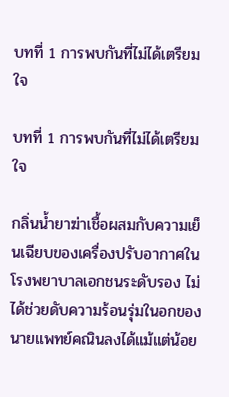บทที่ 1 การพบกันที่ไม่ได้เตรียมใจ

บทที่ 1 การพบกันที่ไม่ได้เตรียมใจ

กลิ่นน้ำยาฆ่าเชื้อผสมกับความเย็นเฉียบของเครื่องปรับอากาศในโรงพยาบาลเอกชนระดับรอง ไม่ได้ช่วยดับความร้อนรุ่มในอกของนายแพทย์คณินลงได้แม้แต่น้อย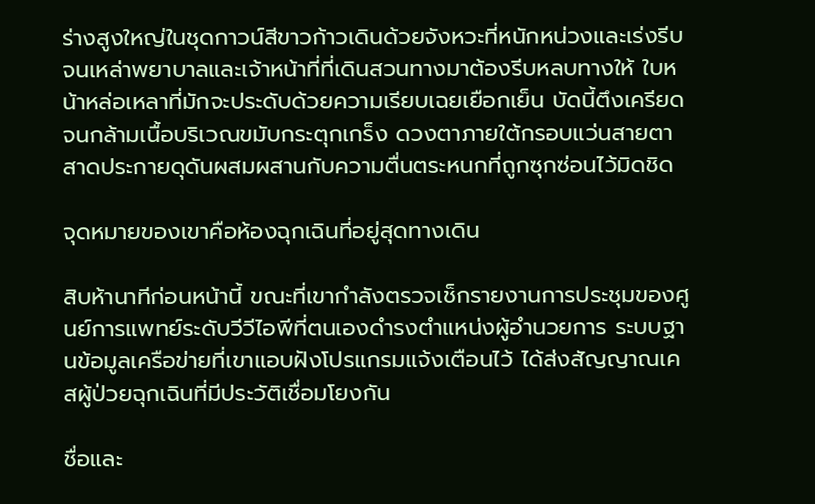ร่างสูงใหญ่ในชุดกาวน์สีขาวก้าวเดินด้วยจังหวะที่หนักหน่วงและเร่งรีบจนเหล่าพยาบาลและเจ้าหน้าที่ที่เดินสวนทางมาต้องรีบหลบทางให้ ใบหน้าหล่อเหลาที่มักจะประดับด้วยความเรียบเฉยเยือกเย็น บัดนี้ตึงเครียดจนกล้ามเนื้อบริเวณขมับกระตุกเกร็ง ดวงตาภายใต้กรอบแว่นสายตาสาดประกายดุดันผสมผสานกับความตื่นตระหนกที่ถูกซุกซ่อนไว้มิดชิด

จุดหมายของเขาคือห้องฉุกเฉินที่อยู่สุดทางเดิน

สิบห้านาทีก่อนหน้านี้ ขณะที่เขากำลังตรวจเช็กรายงานการประชุมของศูนย์การแพทย์ระดับวีวีไอพีที่ตนเองดำรงตำแหน่งผู้อำนวยการ ระบบฐานข้อมูลเครือข่ายที่เขาแอบฝังโปรแกรมแจ้งเตือนไว้ ได้ส่งสัญญาณเคสผู้ป่วยฉุกเฉินที่มีประวัติเชื่อมโยงกัน

ชื่อและ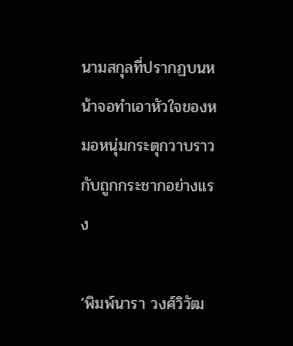นามสกุลที่ปรากฏบนหน้าจอทำเอาหัวใจของหมอหนุ่มกระตุกวาบราวกับถูกกระชากอย่างแรง

‘พิมพ์นารา วงศ์วิวัฒ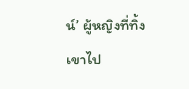น์’ ผู้หญิงที่ทิ้งเขาไป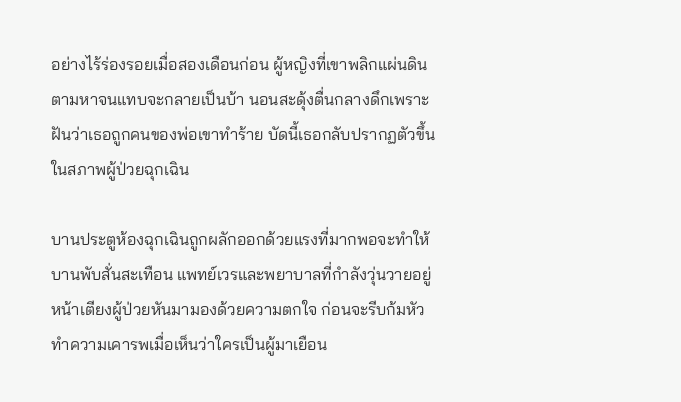อย่างไร้ร่องรอยเมื่อสองเดือนก่อน ผู้หญิงที่เขาพลิกแผ่นดินตามหาจนแทบจะกลายเป็นบ้า นอนสะดุ้งตื่นกลางดึกเพราะฝันว่าเธอถูกคนของพ่อเขาทำร้าย บัดนี้เธอกลับปรากฏตัวขึ้นในสภาพผู้ป่วยฉุกเฉิน

บานประตูห้องฉุกเฉินถูกผลักออกด้วยแรงที่มากพอจะทำให้บานพับสั่นสะเทือน แพทย์เวรและพยาบาลที่กำลังวุ่นวายอยู่หน้าเตียงผู้ป่วยหันมามองด้วยความตกใจ ก่อนจะรีบก้มหัวทำความเคารพเมื่อเห็นว่าใครเป็นผู้มาเยือน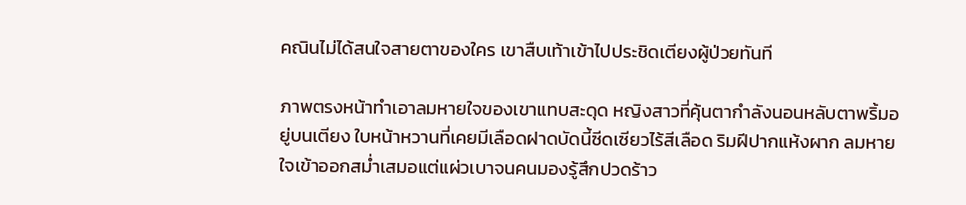คณินไม่ได้สนใจสายตาของใคร เขาสืบเท้าเข้าไปประชิดเตียงผู้ป่วยทันที

ภาพตรงหน้าทำเอาลมหายใจของเขาแทบสะดุด หญิงสาวที่คุ้นตากำลังนอนหลับตาพริ้มอยู่บนเตียง ใบหน้าหวานที่เคยมีเลือดฝาดบัดนี้ซีดเซียวไร้สีเลือด ริมฝีปากแห้งผาก ลมหายใจเข้าออกสม่ำเสมอแต่แผ่วเบาจนคนมองรู้สึกปวดร้าว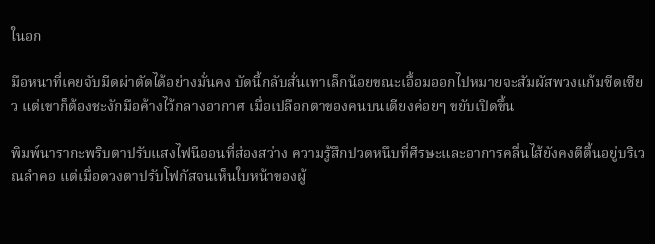ในอก

มือหนาที่เคยจับมีดผ่าตัดได้อย่างมั่นคง บัดนี้กลับสั่นเทาเล็กน้อยขณะเอื้อมออกไปหมายจะสัมผัสพวงแก้มซีดเซียว แต่เขาก็ต้องชะงักมือค้างไว้กลางอากาศ เมื่อเปลือกตาของคนบนเตียงค่อยๆ ขยับเปิดขึ้น

พิมพ์นารากะพริบตาปรับแสงไฟนีออนที่ส่องสว่าง ความรู้สึกปวดหนึบที่ศีรษะและอาการคลื่นไส้ยังคงตีตื้นอยู่บริเวณลำคอ แต่เมื่อดวงตาปรับโฟกัสจนเห็นใบหน้าของผู้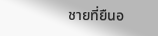ชายที่ยืนอ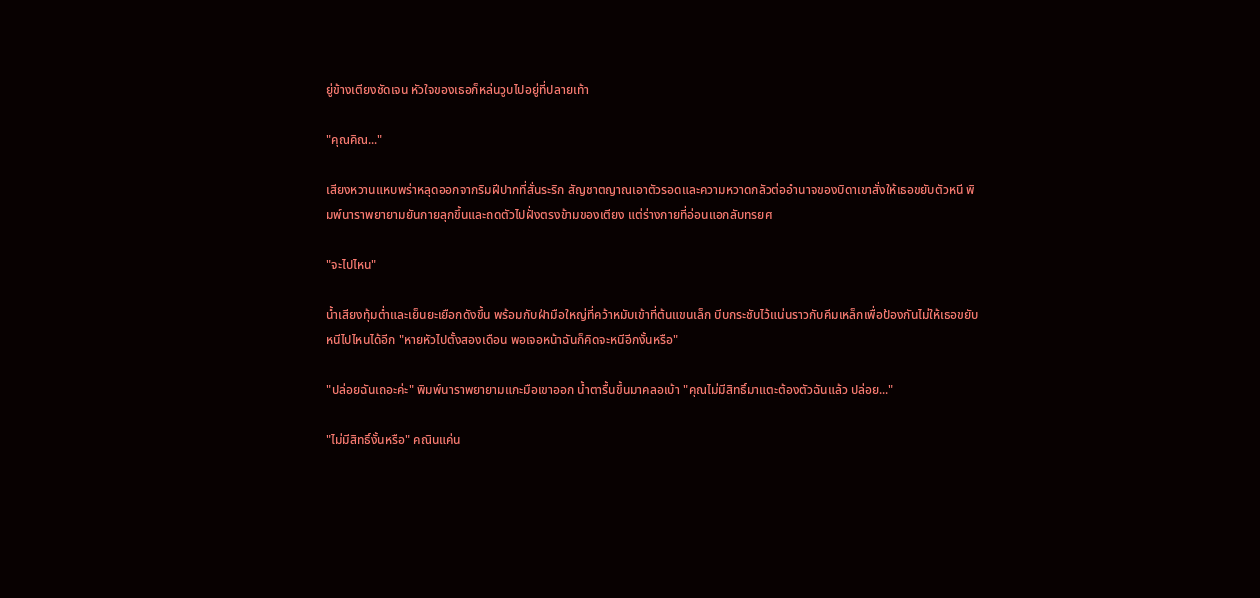ยู่ข้างเตียงชัดเจน หัวใจของเธอก็หล่นวูบไปอยู่ที่ปลายเท้า

"คุณคิณ..."

เสียงหวานแหบพร่าหลุดออกจากริมฝีปากที่สั่นระริก สัญชาตญาณเอาตัวรอดและความหวาดกลัวต่ออำนาจของบิดาเขาสั่งให้เธอขยับตัวหนี พิมพ์นาราพยายามยันกายลุกขึ้นและถดตัวไปฝั่งตรงข้ามของเตียง แต่ร่างกายที่อ่อนแอกลับทรยศ

"จะไปไหน"

น้ำเสียงทุ้มต่ำและเย็นยะเยือกดังขึ้น พร้อมกับฝ่ามือใหญ่ที่คว้าหมับเข้าที่ต้นแขนเล็ก บีบกระชับไว้แน่นราวกับคีมเหล็กเพื่อป้องกันไม่ให้เธอขยับหนีไปไหนได้อีก "หายหัวไปตั้งสองเดือน พอเจอหน้าฉันก็คิดจะหนีอีกงั้นหรือ"

"ปล่อยฉันเถอะค่ะ" พิมพ์นาราพยายามแกะมือเขาออก น้ำตารื้นขึ้นมาคลอเบ้า "คุณไม่มีสิทธิ์มาแตะต้องตัวฉันแล้ว ปล่อย..."

"ไม่มีสิทธิ์งั้นหรือ" คณินแค่น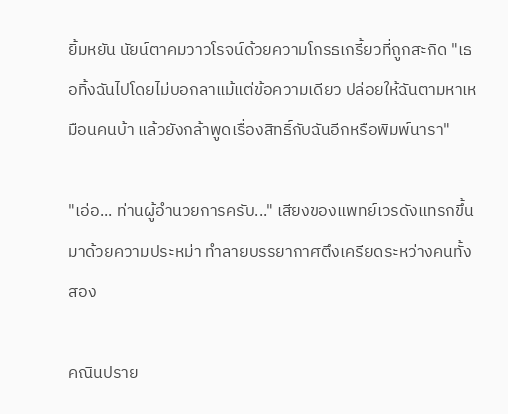ยิ้มหยัน นัยน์ตาคมวาวโรจน์ด้วยความโกรธเกรี้ยวที่ถูกสะกิด "เธอทิ้งฉันไปโดยไม่บอกลาแม้แต่ข้อความเดียว ปล่อยให้ฉันตามหาเหมือนคนบ้า แล้วยังกล้าพูดเรื่องสิทธิ์กับฉันอีกหรือพิมพ์นารา"

"เอ่อ... ท่านผู้อำนวยการครับ..." เสียงของแพทย์เวรดังแทรกขึ้นมาด้วยความประหม่า ทำลายบรรยากาศตึงเครียดระหว่างคนทั้งสอง

คณินปราย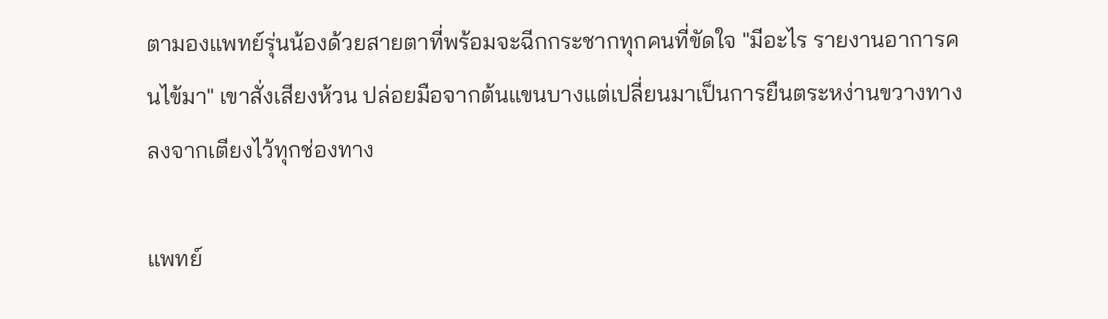ตามองแพทย์รุ่นน้องด้วยสายตาที่พร้อมจะฉีกกระชากทุกคนที่ขัดใจ "มีอะไร รายงานอาการคนไข้มา" เขาสั่งเสียงห้วน ปล่อยมือจากต้นแขนบางแต่เปลี่ยนมาเป็นการยืนตระหง่านขวางทางลงจากเตียงไว้ทุกช่องทาง

แพทย์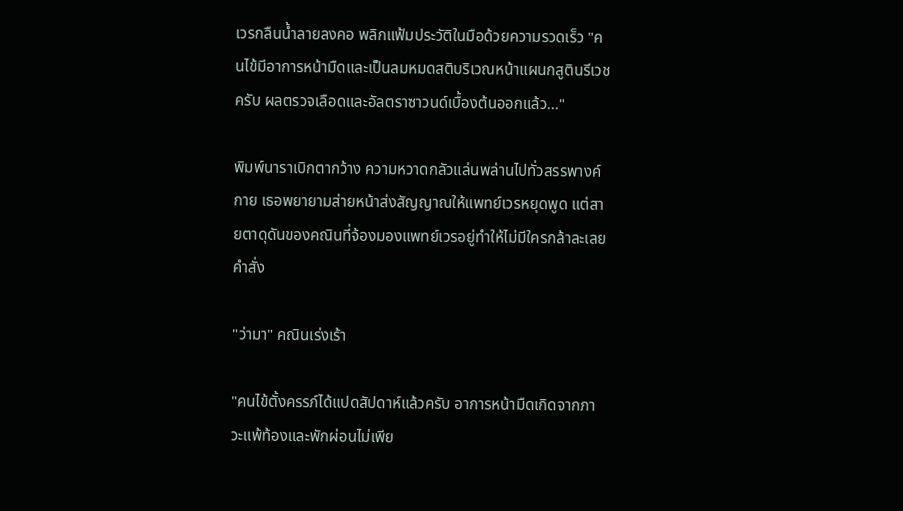เวรกลืนน้ำลายลงคอ พลิกแฟ้มประวัติในมือด้วยความรวดเร็ว "คนไข้มีอาการหน้ามืดและเป็นลมหมดสติบริเวณหน้าแผนกสูตินรีเวชครับ ผลตรวจเลือดและอัลตราซาวนด์เบื้องต้นออกแล้ว..."

พิมพ์นาราเบิกตากว้าง ความหวาดกลัวแล่นพล่านไปทั่วสรรพางค์กาย เธอพยายามส่ายหน้าส่งสัญญาณให้แพทย์เวรหยุดพูด แต่สายตาดุดันของคณินที่จ้องมองแพทย์เวรอยู่ทำให้ไม่มีใครกล้าละเลยคำสั่ง

"ว่ามา" คณินเร่งเร้า

"คนไข้ตั้งครรภ์ได้แปดสัปดาห์แล้วครับ อาการหน้ามืดเกิดจากภาวะแพ้ท้องและพักผ่อนไม่เพีย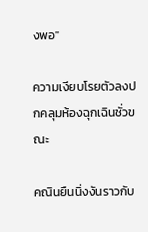งพอ"

ความเงียบโรยตัวลงปกคลุมห้องฉุกเฉินชั่วขณะ

คณินยืนนิ่งงันราวกับ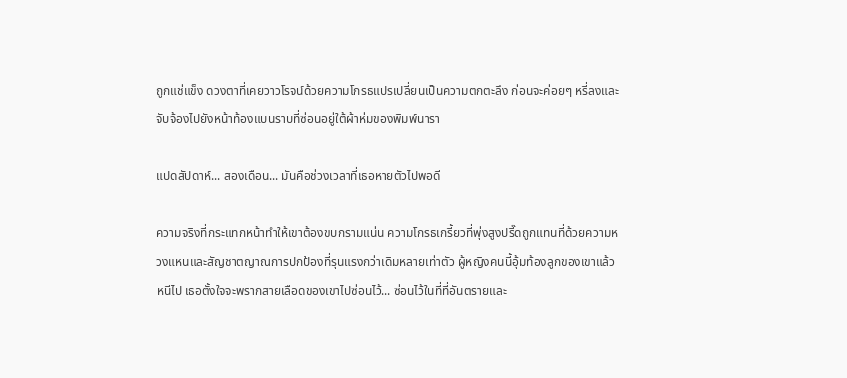ถูกแช่แข็ง ดวงตาที่เคยวาวโรจน์ด้วยความโกรธแปรเปลี่ยนเป็นความตกตะลึง ก่อนจะค่อยๆ หรี่ลงและจับจ้องไปยังหน้าท้องแบนราบที่ซ่อนอยู่ใต้ผ้าห่มของพิมพ์นารา

แปดสัปดาห์... สองเดือน... มันคือช่วงเวลาที่เธอหายตัวไปพอดี

ความจริงที่กระแทกหน้าทำให้เขาต้องขบกรามแน่น ความโกรธเกรี้ยวที่พุ่งสูงปรี๊ดถูกแทนที่ด้วยความหวงแหนและสัญชาตญาณการปกป้องที่รุนแรงกว่าเดิมหลายเท่าตัว ผู้หญิงคนนี้อุ้มท้องลูกของเขาแล้วหนีไป เธอตั้งใจจะพรากสายเลือดของเขาไปซ่อนไว้... ซ่อนไว้ในที่ที่อันตรายและ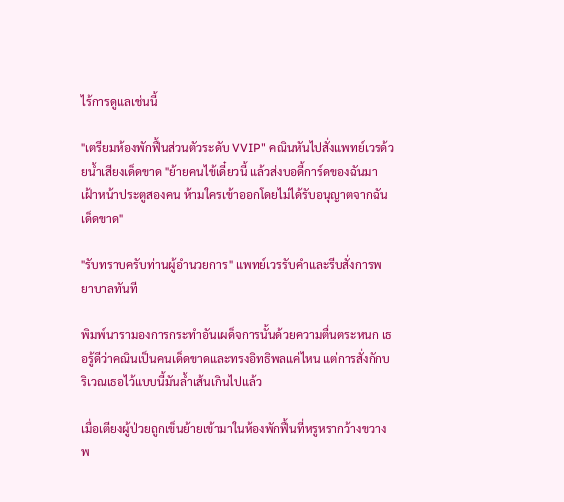ไร้การดูแลเช่นนี้

"เตรียมห้องพักฟื้นส่วนตัวระดับ VVIP" คณินหันไปสั่งแพทย์เวรด้วยน้ำเสียงเด็ดขาด "ย้ายคนไข้เดี๋ยวนี้ แล้วส่งบอดี้การ์ดของฉันมาเฝ้าหน้าประตูสองคน ห้ามใครเข้าออกโดยไม่ได้รับอนุญาตจากฉันเด็ดขาด"

"รับทราบครับท่านผู้อำนวยการ" แพทย์เวรรับคำและรีบสั่งการพยาบาลทันที

พิมพ์นารามองการกระทำอันเผด็จการนั้นด้วยความตื่นตระหนก เธอรู้ดีว่าคณินเป็นคนเด็ดขาดและทรงอิทธิพลแค่ไหน แต่การสั่งกักบริเวณเธอไว้แบบนี้มันล้ำเส้นเกินไปแล้ว

เมื่อเตียงผู้ป่วยถูกเข็นย้ายเข้ามาในห้องพักฟื้นที่หรูหรากว้างขวาง พ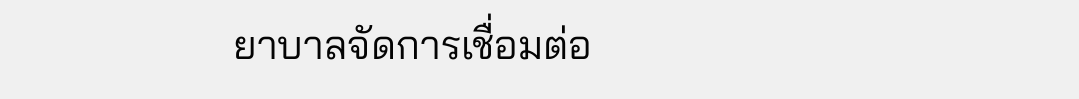ยาบาลจัดการเชื่อมต่อ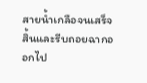สายน้ำเกลือจนเสร็จสิ้นและรีบถอยฉากออกไป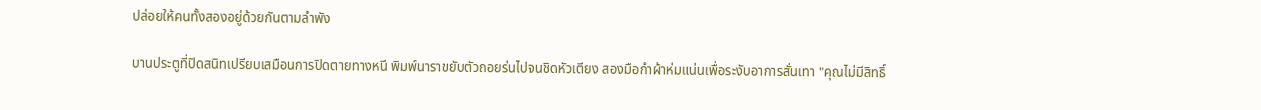ปล่อยให้คนทั้งสองอยู่ด้วยกันตามลำพัง

บานประตูที่ปิดสนิทเปรียบเสมือนการปิดตายทางหนี พิมพ์นาราขยับตัวถอยร่นไปจนชิดหัวเตียง สองมือกำผ้าห่มแน่นเพื่อระงับอาการสั่นเทา "คุณไม่มีสิทธิ์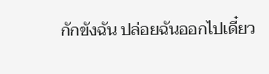กักขังฉัน ปล่อยฉันออกไปเดี๋ยว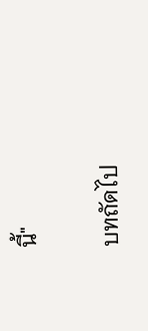นี้"

บทถัดไป